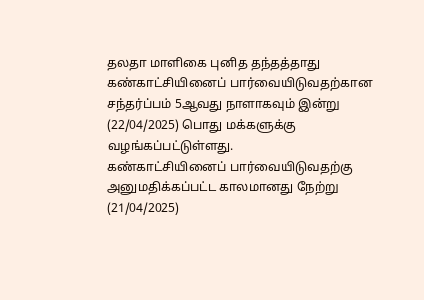தலதா மாளிகை புனித தந்தத்தாது கண்காட்சியினைப் பார்வையிடுவதற்கான சந்தர்ப்பம் 5ஆவது நாளாகவும் இன்று (22/04/2025) பொது மக்களுக்கு வழங்கப்பட்டுள்ளது.
கண்காட்சியினைப் பார்வையிடுவதற்கு அனுமதிக்கப்பட்ட காலமானது நேற்று (21/04/2025)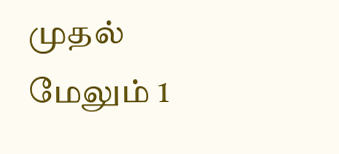முதல் மேலும் 1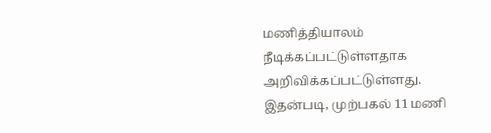மணித்தியாலம் நீடிக்கப்பட்டுள்ளதாக அறிவிக்கப்பட்டுள்ளது.
இதன்படி, முற்பகல் 11 மணி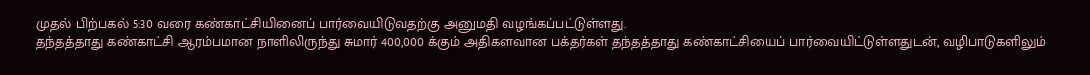முதல் பிற்பகல் 5:30 வரை கண்காட்சியினைப் பார்வையிடுவதற்கு அனுமதி வழங்கப்பட்டுள்ளது.
தந்தத்தாது கண்காட்சி ஆரம்பமான நாளிலிருந்து சுமார் 400,000 க்கும் அதிகளவான பக்தர்கள் தந்தத்தாது கண்காட்சியைப் பார்வையிட்டுள்ளதுடன், வழிபாடுகளிலும்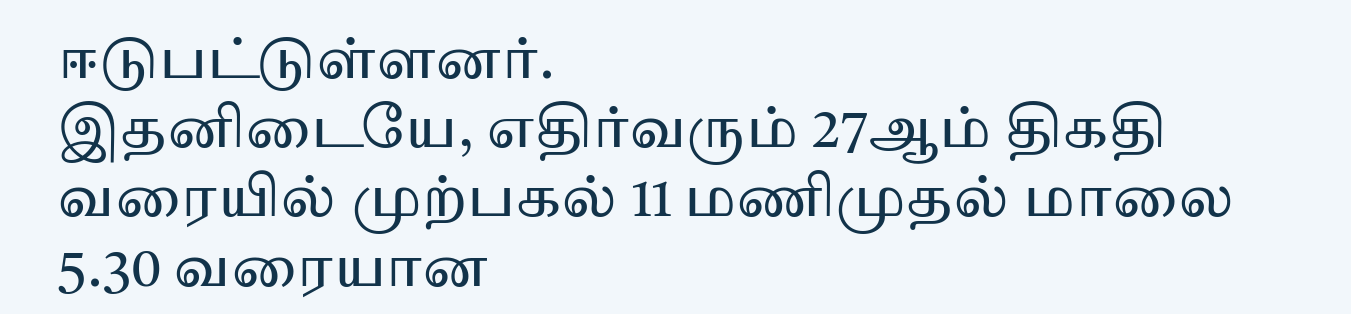ஈடுபட்டுள்ளனர்.
இதனிடையே, எதிர்வரும் 27ஆம் திகதி வரையில் முற்பகல் 11 மணிமுதல் மாலை 5.30 வரையான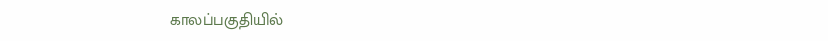காலப்பகுதியில்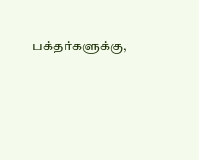பக்தர்களுக்கு,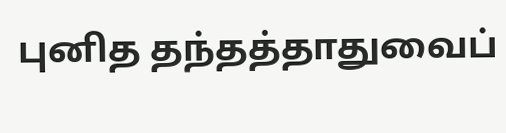புனித தந்தத்தாதுவைப்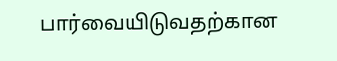பார்வையிடுவதற்கான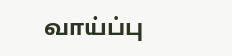வாய்ப்பு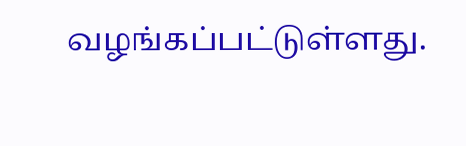வழங்கப்பட்டுள்ளது.